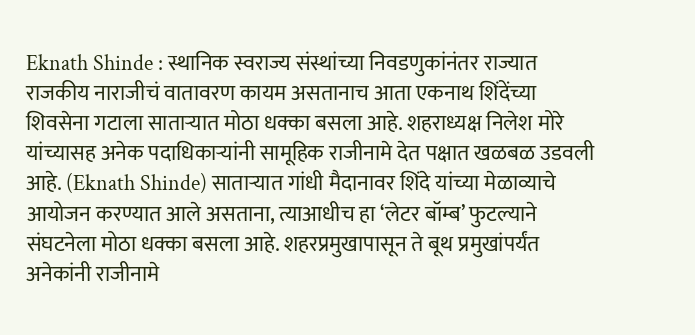Eknath Shinde : स्थानिक स्वराज्य संस्थांच्या निवडणुकांनंतर राज्यात राजकीय नाराजीचं वातावरण कायम असतानाच आता एकनाथ शिंदेंच्या शिवसेना गटाला साताऱ्यात मोठा धक्का बसला आहे. शहराध्यक्ष निलेश मोरे यांच्यासह अनेक पदाधिकाऱ्यांनी सामूहिक राजीनामे देत पक्षात खळबळ उडवली आहे. (Eknath Shinde) साताऱ्यात गांधी मैदानावर शिंदे यांच्या मेळाव्याचे आयोजन करण्यात आले असताना, त्याआधीच हा ‘लेटर बॉम्ब’ फुटल्याने संघटनेला मोठा धक्का बसला आहे. शहरप्रमुखापासून ते बूथ प्रमुखांपर्यंत अनेकांनी राजीनामे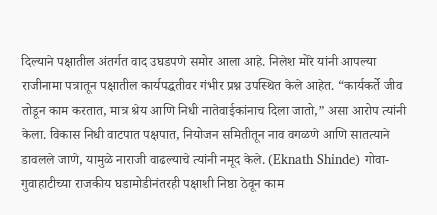दिल्याने पक्षातील अंतर्गत वाद उघडपणे समोर आला आहे. निलेश मोरे यांनी आपल्या राजीनामा पत्रातून पक्षातील कार्यपद्धतीवर गंभीर प्रश्न उपस्थित केले आहेत. “कार्यकर्ते जीव तोडून काम करतात, मात्र श्रेय आणि निधी नातेवाईकांनाच दिला जातो,” असा आरोप त्यांनी केला. विकास निधी वाटपात पक्षपात, नियोजन समितीतून नाव वगळणे आणि सातत्याने डावलले जाणे, यामुळे नाराजी वाढल्याचे त्यांनी नमूद केले. (Eknath Shinde) गोवा-गुवाहाटीच्या राजकीय घडामोडीनंतरही पक्षाशी निष्ठा ठेवून काम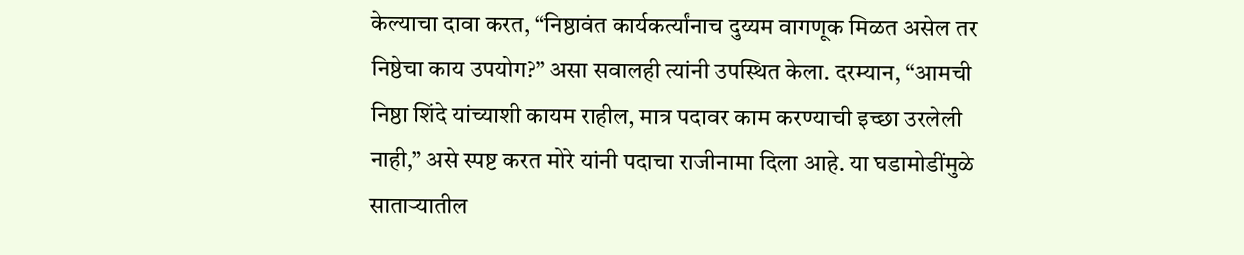केल्याचा दावा करत, “निष्ठावंत कार्यकर्त्यांनाच दुय्यम वागणूक मिळत असेल तर निष्ठेचा काय उपयोग?” असा सवालही त्यांनी उपस्थित केला. दरम्यान, “आमची निष्ठा शिंदे यांच्याशी कायम राहील, मात्र पदावर काम करण्याची इच्छा उरलेली नाही,” असे स्पष्ट करत मोरे यांनी पदाचा राजीनामा दिला आहे. या घडामोडींमुळे साताऱ्यातील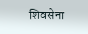शिवसेना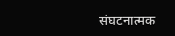संघटनात्मक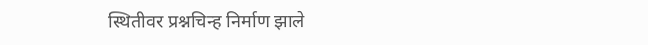स्थितीवर प्रश्नचिन्ह निर्माण झाले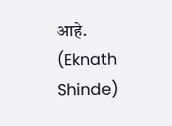आहे. (Eknath Shinde)